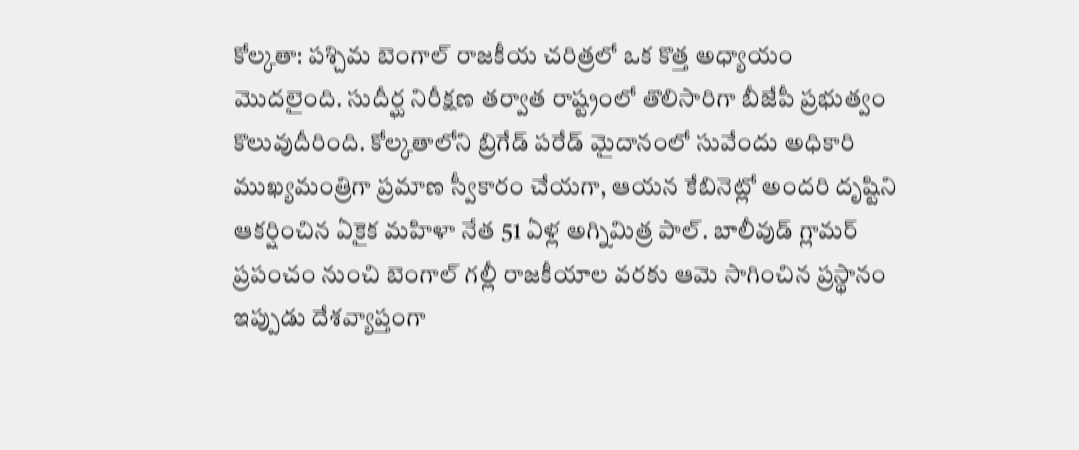కోల్కతా: పశ్చిమ బెంగాల్ రాజకీయ చరిత్రలో ఒక కొత్త అధ్యాయం మొదలైంది. సుదీర్ఘ నిరీక్షణ తర్వాత రాష్ట్రంలో తొలిసారిగా బీజేపీ ప్రభుత్వం కొలువుదీరింది. కోల్కతాలోని బ్రిగేడ్ పరేడ్ మైదానంలో సువేందు అధికారి ముఖ్యమంత్రిగా ప్రమాణ స్వీకారం చేయగా, ఆయన కేబినెట్లో అందరి దృష్టిని ఆకర్షించిన ఏకైక మహిళా నేత 51 ఏళ్ల అగ్నిమిత్ర పాల్. బాలీవుడ్ గ్లామర్ ప్రపంచం నుంచి బెంగాల్ గల్లీ రాజకీయాల వరకు ఆమె సాగించిన ప్రస్థానం ఇప్పుడు దేశవ్యాప్తంగా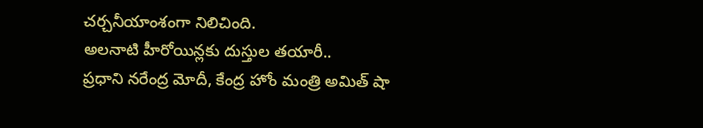చర్చనీయాంశంగా నిలిచింది.
అలనాటి హీరోయిన్లకు దుస్తుల తయారీ..
ప్రధాని నరేంద్ర మోదీ, కేంద్ర హోం మంత్రి అమిత్ షా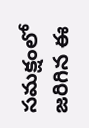సమక్షంలో జరిగిన ఈ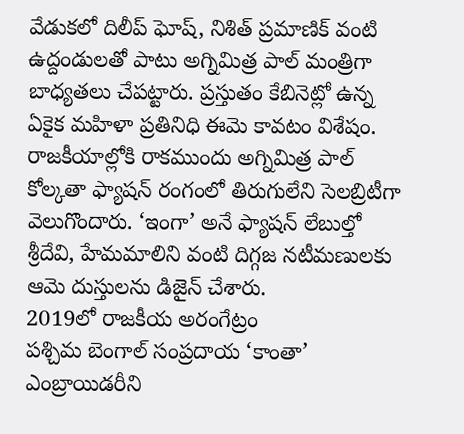వేడుకలో దిలీప్ ఘోష్, నిశిత్ ప్రమాణిక్ వంటి ఉద్దండులతో పాటు అగ్నిమిత్ర పాల్ మంత్రిగా బాధ్యతలు చేపట్టారు. ప్రస్తుతం కేబినెట్లో ఉన్న ఏకైక మహిళా ప్రతినిధి ఈమె కావటం విశేషం. రాజకీయాల్లోకి రాకముందు అగ్నిమిత్ర పాల్ కోల్కతా ఫ్యాషన్ రంగంలో తిరుగులేని సెలబ్రిటీగా వెలుగొందారు. ‘ఇంగా’ అనే ఫ్యాషన్ లేబుల్తో శ్రీదేవి, హేమమాలిని వంటి దిగ్గజ నటీమణులకు ఆమె దుస్తులను డిజైన్ చేశారు.
2019లో రాజకీయ అరంగేట్రం
పశ్చిమ బెంగాల్ సంప్రదాయ ‘కాంతా’ ఎంబ్రాయిడరీని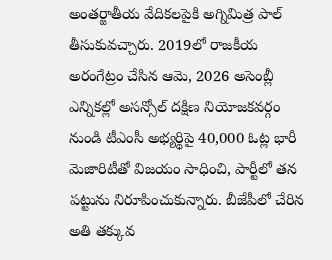అంతర్జాతీయ వేదికలపైకి అగ్నిమిత్ర పాల్ తీసుకువచ్చారు. 2019లో రాజకీయ అరంగేట్రం చేసిన ఆమె, 2026 అసెంబ్లీ ఎన్నికల్లో అసన్సోల్ దక్షిణ నియోజకవర్గం నుండి టీఎంసీ అభ్యర్థిపై 40,000 ఓట్ల భారీ మెజారిటీతో విజయం సాధించి, పార్టీలో తన పట్టును నిరూపించుకున్నారు. బీజేపీలో చేరిన అతి తక్కువ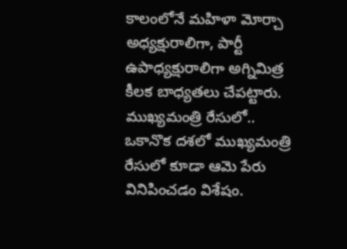కాలంలోనే మహిళా మోర్చా అధ్యక్షురాలిగా, పార్టీ ఉపాధ్యక్షురాలిగా అగ్నిమిత్ర కీలక బాధ్యతలు చేపట్టారు.
ముఖ్యమంత్రి రేసులో..
ఒకానొక దశలో ముఖ్యమంత్రి రేసులో కూడా ఆమె పేరు వినిపించడం విశేషం.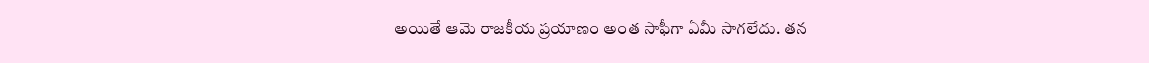అయితే ఆమె రాజకీయ ప్రయాణం అంత సాఫీగా ఏమీ సాగలేదు. తన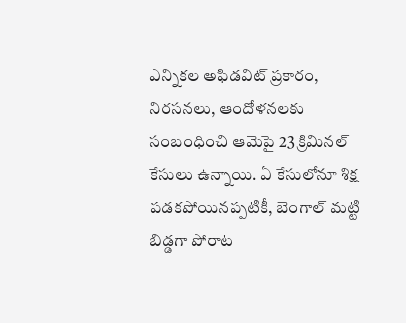ఎన్నికల అఫిడవిట్ ప్రకారం, నిరసనలు, ఆందోళనలకు సంబంధించి ఆమెపై 23 క్రిమినల్ కేసులు ఉన్నాయి. ఏ కేసులోనూ శిక్ష పడకపోయినప్పటికీ, బెంగాల్ మట్టి బిడ్డగా పోరాట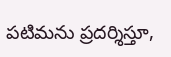పటిమను ప్రదర్శిస్తూ,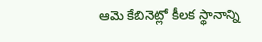ఆమె కేబినెట్లో కీలక స్థానాన్ని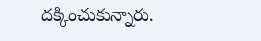దక్కించుకున్నారు.